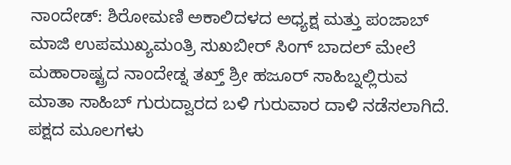ನಾಂದೇಡ್: ಶಿರೋಮಣಿ ಅಕಾಲಿದಳದ ಅಧ್ಯಕ್ಷ ಮತ್ತು ಪಂಜಾಬ್ ಮಾಜಿ ಉಪಮುಖ್ಯಮಂತ್ರಿ ಸುಖಬೀರ್ ಸಿಂಗ್ ಬಾದಲ್ ಮೇಲೆ ಮಹಾರಾಷ್ಟ್ರದ ನಾಂದೇಡ್ನ ತಖ್ತ್ ಶ್ರೀ ಹಜೂರ್ ಸಾಹಿಬ್ನಲ್ಲಿರುವ ಮಾತಾ ಸಾಹಿಬ್ ಗುರುದ್ವಾರದ ಬಳಿ ಗುರುವಾರ ದಾಳಿ ನಡೆಸಲಾಗಿದೆ.
ಪಕ್ಷದ ಮೂಲಗಳು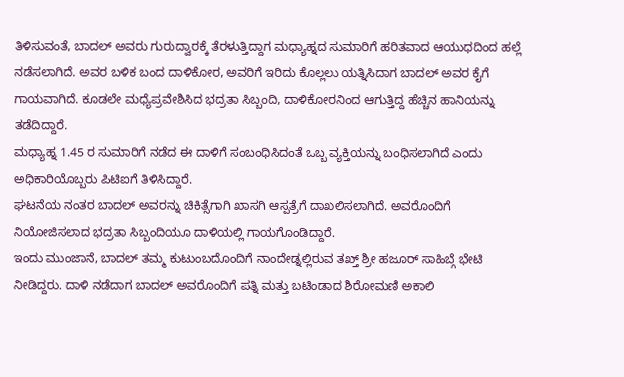ತಿಳಿಸುವಂತೆ, ಬಾದಲ್ ಅವರು ಗುರುದ್ವಾರಕ್ಕೆ ತೆರಳುತ್ತಿದ್ದಾಗ ಮಧ್ಯಾಹ್ನದ ಸುಮಾರಿಗೆ ಹರಿತವಾದ ಆಯುಧದಿಂದ ಹಲ್ಲೆ ನಡೆಸಲಾಗಿದೆ. ಅವರ ಬಳಿಕ ಬಂದ ದಾಳಿಕೋರ, ಅವರಿಗೆ ಇರಿದು ಕೊಲ್ಲಲು ಯತ್ನಿಸಿದಾಗ ಬಾದಲ್ ಅವರ ಕೈಗೆ ಗಾಯವಾಗಿದೆ. ಕೂಡಲೇ ಮಧ್ಯೆಪ್ರವೇಶಿಸಿದ ಭದ್ರತಾ ಸಿಬ್ಬಂದಿ, ದಾಳಿಕೋರನಿಂದ ಆಗುತ್ತಿದ್ದ ಹೆಚ್ಚಿನ ಹಾನಿಯನ್ನು ತಡೆದಿದ್ದಾರೆ.
ಮಧ್ಯಾಹ್ನ 1.45 ರ ಸುಮಾರಿಗೆ ನಡೆದ ಈ ದಾಳಿಗೆ ಸಂಬಂಧಿಸಿದಂತೆ ಒಬ್ಬ ವ್ಯಕ್ತಿಯನ್ನು ಬಂಧಿಸಲಾಗಿದೆ ಎಂದು ಅಧಿಕಾರಿಯೊಬ್ಬರು ಪಿಟಿಐಗೆ ತಿಳಿಸಿದ್ದಾರೆ.
ಘಟನೆಯ ನಂತರ ಬಾದಲ್ ಅವರನ್ನು ಚಿಕಿತ್ಸೆಗಾಗಿ ಖಾಸಗಿ ಆಸ್ಪತ್ರೆಗೆ ದಾಖಲಿಸಲಾಗಿದೆ. ಅವರೊಂದಿಗೆ ನಿಯೋಜಿಸಲಾದ ಭದ್ರತಾ ಸಿಬ್ಬಂದಿಯೂ ದಾಳಿಯಲ್ಲಿ ಗಾಯಗೊಂಡಿದ್ದಾರೆ.
ಇಂದು ಮುಂಜಾನೆ, ಬಾದಲ್ ತಮ್ಮ ಕುಟುಂಬದೊಂದಿಗೆ ನಾಂದೇಡ್ನಲ್ಲಿರುವ ತಖ್ತ್ ಶ್ರೀ ಹಜೂರ್ ಸಾಹಿಬ್ಗೆ ಭೇಟಿ ನೀಡಿದ್ದರು. ದಾಳಿ ನಡೆದಾಗ ಬಾದಲ್ ಅವರೊಂದಿಗೆ ಪತ್ನಿ ಮತ್ತು ಬಟಿಂಡಾದ ಶಿರೋಮಣಿ ಅಕಾಲಿ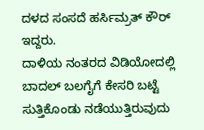ದಳದ ಸಂಸದೆ ಹರ್ಸಿಮ್ರತ್ ಕೌರ್ ಇದ್ದರು.
ದಾಳಿಯ ನಂತರದ ವಿಡಿಯೋದಲ್ಲಿ ಬಾದಲ್ ಬಲಗೈಗೆ ಕೇಸರಿ ಬಟ್ಟೆ ಸುತ್ತಿಕೊಂಡು ನಡೆಯುತ್ತಿರುವುದು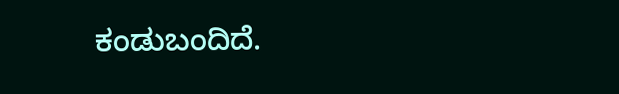ಕಂಡುಬಂದಿದೆ.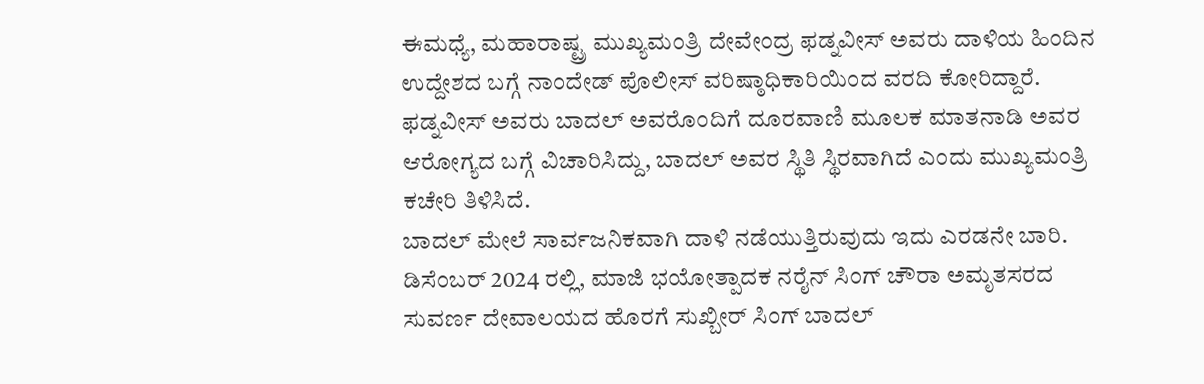ಈಮಧ್ಯೆ, ಮಹಾರಾಷ್ಟ್ರ ಮುಖ್ಯಮಂತ್ರಿ ದೇವೇಂದ್ರ ಫಡ್ನವೀಸ್ ಅವರು ದಾಳಿಯ ಹಿಂದಿನ ಉದ್ದೇಶದ ಬಗ್ಗೆ ನಾಂದೇಡ್ ಪೊಲೀಸ್ ವರಿಷ್ಠಾಧಿಕಾರಿಯಿಂದ ವರದಿ ಕೋರಿದ್ದಾರೆ.
ಫಡ್ನವೀಸ್ ಅವರು ಬಾದಲ್ ಅವರೊಂದಿಗೆ ದೂರವಾಣಿ ಮೂಲಕ ಮಾತನಾಡಿ ಅವರ ಆರೋಗ್ಯದ ಬಗ್ಗೆ ವಿಚಾರಿಸಿದ್ದು, ಬಾದಲ್ ಅವರ ಸ್ಥಿತಿ ಸ್ಥಿರವಾಗಿದೆ ಎಂದು ಮುಖ್ಯಮಂತ್ರಿ ಕಚೇರಿ ತಿಳಿಸಿದೆ.
ಬಾದಲ್ ಮೇಲೆ ಸಾರ್ವಜನಿಕವಾಗಿ ದಾಳಿ ನಡೆಯುತ್ತಿರುವುದು ಇದು ಎರಡನೇ ಬಾರಿ. ಡಿಸೆಂಬರ್ 2024 ರಲ್ಲಿ, ಮಾಜಿ ಭಯೋತ್ಪಾದಕ ನರೈನ್ ಸಿಂಗ್ ಚೌರಾ ಅಮೃತಸರದ ಸುವರ್ಣ ದೇವಾಲಯದ ಹೊರಗೆ ಸುಖ್ಬೀರ್ ಸಿಂಗ್ ಬಾದಲ್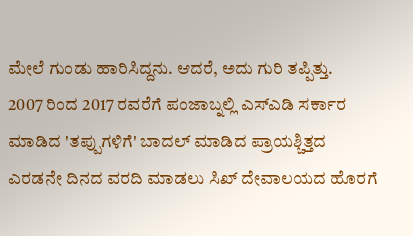ಮೇಲೆ ಗುಂಡು ಹಾರಿಸಿದ್ದನು. ಆದರೆ, ಅದು ಗುರಿ ತಪ್ಪಿತ್ತು.
2007 ರಿಂದ 2017 ರವರೆಗೆ ಪಂಜಾಬ್ನಲ್ಲಿ ಎಸ್ಎಡಿ ಸರ್ಕಾರ ಮಾಡಿದ 'ತಪ್ಪುಗಳಿಗೆ' ಬಾದಲ್ ಮಾಡಿದ ಪ್ರಾಯಶ್ಚಿತ್ತದ ಎರಡನೇ ದಿನದ ವರದಿ ಮಾಡಲು ಸಿಖ್ ದೇವಾಲಯದ ಹೊರಗೆ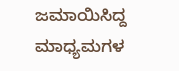ಜಮಾಯಿಸಿದ್ದ ಮಾಧ್ಯಮಗಳ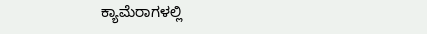ಕ್ಯಾಮೆರಾಗಳಲ್ಲಿ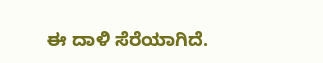ಈ ದಾಳಿ ಸೆರೆಯಾಗಿದೆ.